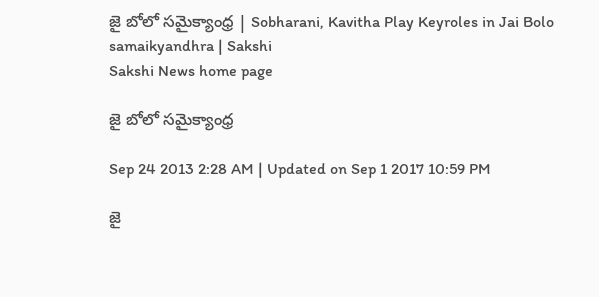జై బోలో సమైక్యాంధ్ర | Sobharani, Kavitha Play Keyroles in Jai Bolo samaikyandhra | Sakshi
Sakshi News home page

జై బోలో సమైక్యాంధ్ర

Sep 24 2013 2:28 AM | Updated on Sep 1 2017 10:59 PM

జై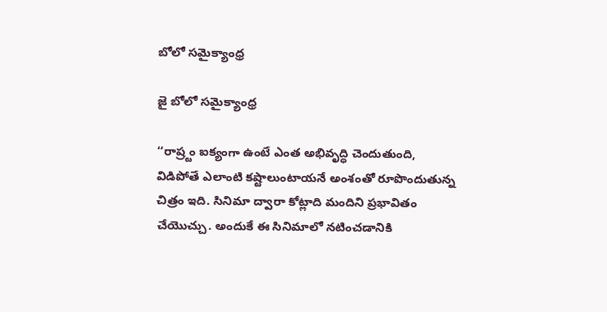బోలో సమైక్యాంధ్ర

జై బోలో సమైక్యాంధ్ర

‘‘రాష్ర్టం ఐక్యంగా ఉంటే ఎంత అభివృద్ధి చెందుతుంది, విడిపోతే ఎలాంటి కష్టాలుంటాయనే అంశంతో రూపొందుతున్న చిత్రం ఇది. సినిమా ద్వారా కోట్లాది మందిని ప్రభావితం చేయొచ్చు. అందుకే ఈ సినిమాలో నటించడానికి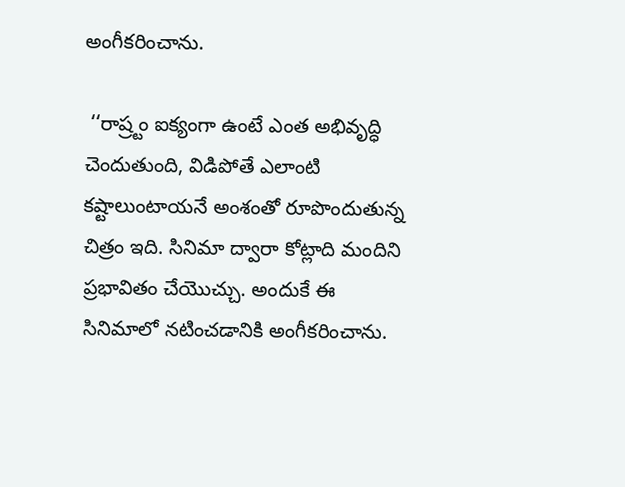అంగీకరించాను.

 ‘‘రాష్ర్టం ఐక్యంగా ఉంటే ఎంత అభివృద్ధి చెందుతుంది, విడిపోతే ఎలాంటి కష్టాలుంటాయనే అంశంతో రూపొందుతున్న చిత్రం ఇది. సినిమా ద్వారా కోట్లాది మందిని ప్రభావితం చేయొచ్చు. అందుకే ఈ సినిమాలో నటించడానికి అంగీకరించాను.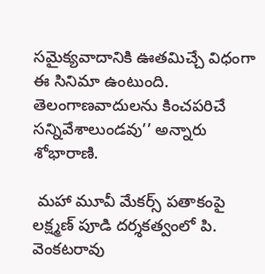సమైక్యవాదానికి ఊతమిచ్చే విధంగా ఈ సినిమా ఉంటుంది. తెలంగాణవాదులను కించపరిచే సన్నివేశాలుండవు’’ అన్నారు శోభారాణి.

 మహా మూవీ మేకర్స్ పతాకంపై లక్ష్మణ్ పూడి దర్శకత్వంలో పి. వెంకటరావు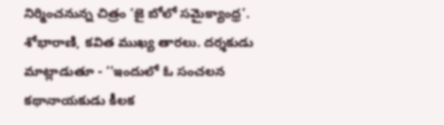నిర్మించనున్న చిత్రం ‘జై బోలో సమైక్యాంధ్ర’. శోభారాణి, కవిత ముఖ్య తారలు. దర్శకుడు మాట్లాడుతూ - ‘‘ఇందులో ఓ సంచలన కథానాయకుడు కీలక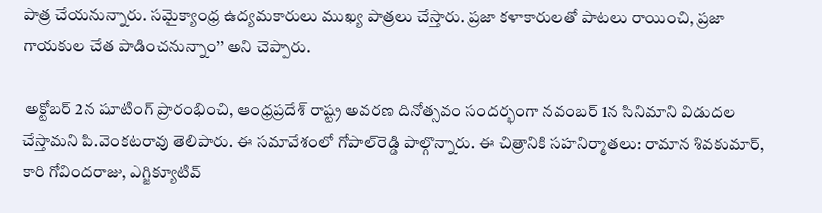పాత్ర చేయనున్నారు. సమైక్యాంధ్ర ఉద్యమకారులు ముఖ్య పాత్రలు చేస్తారు. ప్రజా కళాకారులతో పాటలు రాయించి, ప్రజా గాయకుల చేత పాడించనున్నాం’’ అని చెప్పారు.

 అక్టోబర్ 2న షూటింగ్ ప్రారంభించి, ఆంధ్రప్రదేశ్ రాష్ట్ర అవరణ దినోత్సవం సందర్భంగా నవంబర్ 1న సినిమాని విడుదల చేస్తామని పి.వెంకటరావు తెలిపారు. ఈ సమావేశంలో గోపాల్‌రెడ్డి పాల్గొన్నారు. ఈ చిత్రానికి సహనిర్మాతలు: రామాన శివకుమార్, కారి గోవిందరాజు, ఎగ్జిక్యూటివ్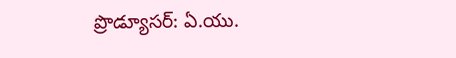ప్రొడ్యూసర్: ఏ.యు.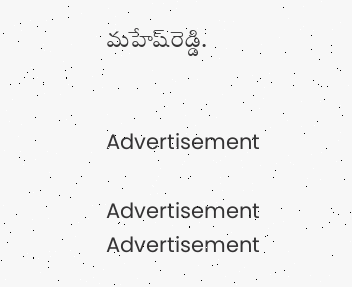మహేష్‌రెడ్డి.


Advertisement

Advertisement
Advertisement